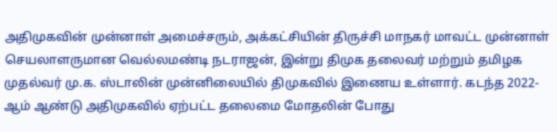அதிமுகவின் முன்னாள் அமைச்சரும், அக்கட்சியின் திருச்சி மாநகர் மாவட்ட முன்னாள் செயலாளருமான வெல்லமண்டி நடராஜன், இன்று திமுக தலைவர் மற்றும் தமிழக முதல்வர் மு.க. ஸ்டாலின் முன்னிலையில் திமுகவில் இணைய உள்ளார். கடந்த 2022-ஆம் ஆண்டு அதிமுகவில் ஏற்பட்ட தலைமை மோதலின் போது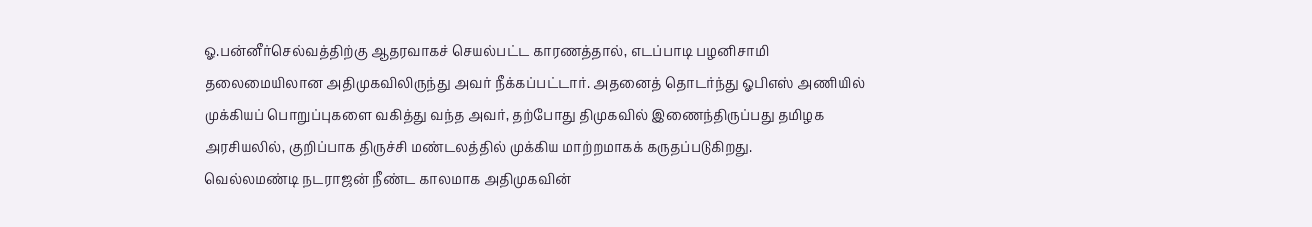ஓ.பன்னீர்செல்வத்திற்கு ஆதரவாகச் செயல்பட்ட காரணத்தால், எடப்பாடி பழனிசாமி தலைமையிலான அதிமுகவிலிருந்து அவர் நீக்கப்பட்டார். அதனைத் தொடர்ந்து ஓபிஎஸ் அணியில் முக்கியப் பொறுப்புகளை வகித்து வந்த அவர், தற்போது திமுகவில் இணைந்திருப்பது தமிழக அரசியலில், குறிப்பாக திருச்சி மண்டலத்தில் முக்கிய மாற்றமாகக் கருதப்படுகிறது.
வெல்லமண்டி நடராஜன் நீண்ட காலமாக அதிமுகவின்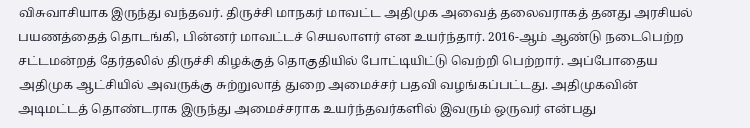விசுவாசியாக இருந்து வந்தவர். திருச்சி மாநகர் மாவட்ட அதிமுக அவைத் தலைவராகத் தனது அரசியல் பயணத்தைத் தொடங்கி, பின்னர் மாவட்டச் செயலாளர் என உயர்ந்தார். 2016-ஆம் ஆண்டு நடைபெற்ற சட்டமன்றத் தேர்தலில் திருச்சி கிழக்குத் தொகுதியில் போட்டியிட்டு வெற்றி பெற்றார். அப்போதைய அதிமுக ஆட்சியில் அவருக்கு சுற்றுலாத் துறை அமைச்சர் பதவி வழங்கப்பட்டது. அதிமுகவின் அடிமட்டத் தொண்டராக இருந்து அமைச்சராக உயர்ந்தவர்களில் இவரும் ஒருவர் என்பது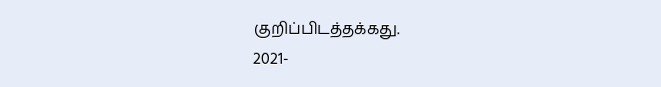குறிப்பிடத்தக்கது.
2021-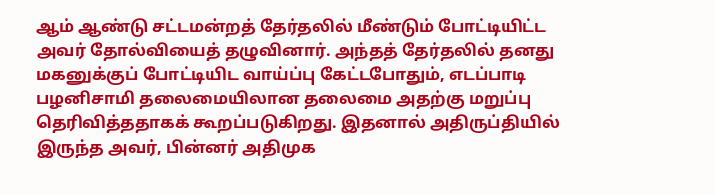ஆம் ஆண்டு சட்டமன்றத் தேர்தலில் மீண்டும் போட்டியிட்ட அவர் தோல்வியைத் தழுவினார். அந்தத் தேர்தலில் தனது மகனுக்குப் போட்டியிட வாய்ப்பு கேட்டபோதும், எடப்பாடி பழனிசாமி தலைமையிலான தலைமை அதற்கு மறுப்பு தெரிவித்ததாகக் கூறப்படுகிறது. இதனால் அதிருப்தியில் இருந்த அவர், பின்னர் அதிமுக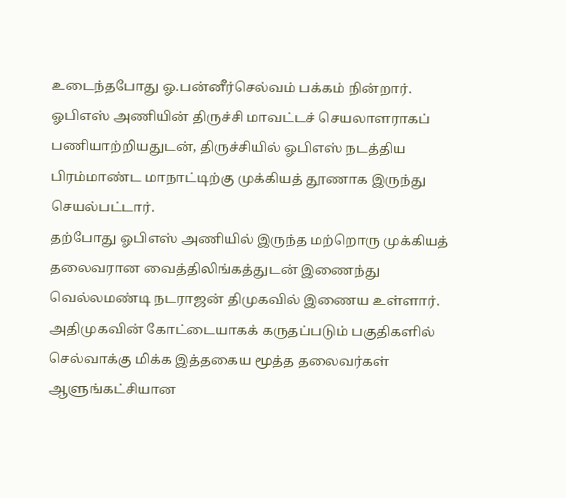உடைந்தபோது ஓ.பன்னீர்செல்வம் பக்கம் நின்றார். ஓபிஎஸ் அணியின் திருச்சி மாவட்டச் செயலாளராகப் பணியாற்றியதுடன், திருச்சியில் ஓபிஎஸ் நடத்திய பிரம்மாண்ட மாநாட்டிற்கு முக்கியத் தூணாக இருந்து செயல்பட்டார்.
தற்போது ஓபிஎஸ் அணியில் இருந்த மற்றொரு முக்கியத் தலைவரான வைத்திலிங்கத்துடன் இணைந்து வெல்லமண்டி நடராஜன் திமுகவில் இணைய உள்ளார். அதிமுகவின் கோட்டையாகக் கருதப்படும் பகுதிகளில் செல்வாக்கு மிக்க இத்தகைய மூத்த தலைவர்கள் ஆளுங்கட்சியான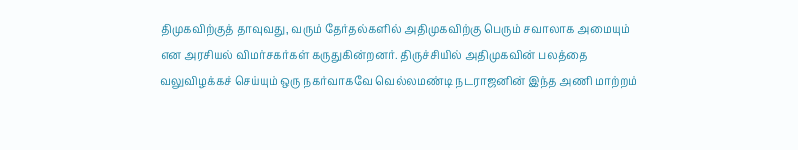திமுகவிற்குத் தாவுவது, வரும் தேர்தல்களில் அதிமுகவிற்கு பெரும் சவாலாக அமையும் என அரசியல் விமர்சகர்கள் கருதுகின்றனர். திருச்சியில் அதிமுகவின் பலத்தை வலுவிழக்கச் செய்யும் ஒரு நகர்வாகவே வெல்லமண்டி நடராஜனின் இந்த அணி மாற்றம்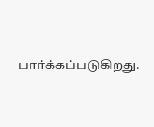பார்க்கப்படுகிறது.